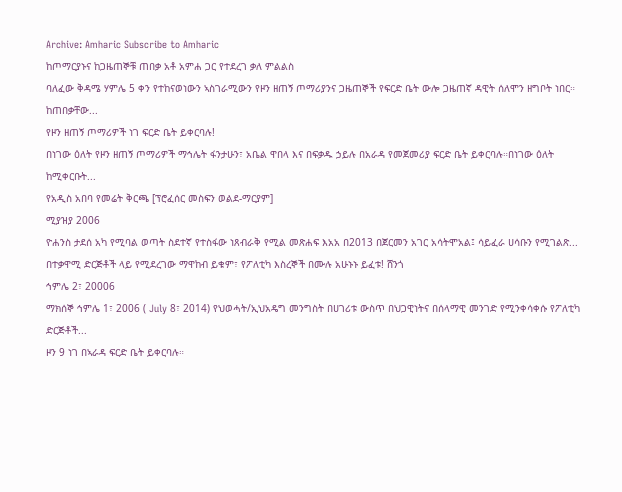Archive: Amharic Subscribe to Amharic
ከጦማርያኑና ከጋዜጠኞቹ ጠበቃ አቶ አምሐ ጋር የተደረገ ቃለ ምልልስ
ባለፈው ቅዳሜ ሃምሌ 5 ቀን የተከናወነውን ኣስገራሚውን የዞን ዘጠኝ ጦማሪያንና ጋዜጠኞች የፍርድ ቤት ውሎ ጋዜጠኛ ዳዊት ሰለሞን ዘግቦት ነበር። ከጠበቃቸው...
የዞን ዘጠኝ ጦማሪዎች ነገ ፍርድ ቤት ይቀርባሉ!
በነገው ዕለት የዞን ዘጠኝ ጦማሪዎች ማኅሌት ፋንታሁን፣ አቤል ዋበላ እና በፍቃዱ ኃይሉ በአራዳ የመጀመሪያ ፍርድ ቤት ይቀርባሉ።በነገው ዕለት ከሚቀርቡት...
የአዲስ አበባ የመሬት ቅርጫ [ፕሮፈሰር መስፍን ወልደ-ማርያም]
ሚያዝያ 2006
ዮሐንስ ታደሰ አካ የሚባል ወጣት ስደተኛ የተስፋው ነጸብራቅ የሚል መጽሐፍ እአአ በ2013 በጀርመን አገር አሳትሞአል፤ ሳይፈራ ሀሳቡን የሚገልጽ...
በተቃዋሚ ድርጅቶች ላይ የሚደረገው ማዋከብ ይቁም፣ የፖለቲካ እስረኞች በሙሉ አሁኑኑ ይፈቱ! ሸንጎ
ኅምሌ 2፣ 20006
ማክሰኞ ኅምሌ 1፣ 2006 ( July 8፣ 2014) የህወሓት/ኢህአዴግ መንግስት በሀገሪቱ ውስጥ በህጋዊነትና በሰላማዊ መንገድ የሚንቀሳቀሱ የፖለቲካ ድርጅቶች...
ዞን 9 ነገ በኣራዳ ፍርድ ቤት ይቀርባሉ።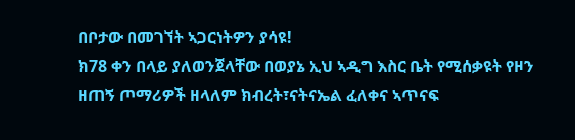በቦታው በመገኘት ኣጋርነትዎን ያሳዩ!
ክ78 ቀን በላይ ያለወንጀላቸው በወያኔ ኢህ ኣዲግ እስር ቤት የሚሰቃዩት የዞን ዘጠኝ ጦማሪዎች ዘላለም ክብረት፣ናትናኤል ፈለቀና ኣጥናፍ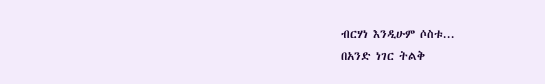ብርሃነ እንዲሁም ሶስቱ...
በአንድ ነገር ትልቅ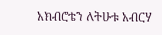አክብሮቴን ለትሁቱ አብርሃ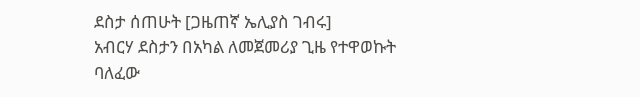ደስታ ሰጠሁት [ጋዜጠኛ ኤሊያስ ገብሩ]
አብርሃ ደስታን በአካል ለመጀመሪያ ጊዜ የተዋወኩት ባለፈው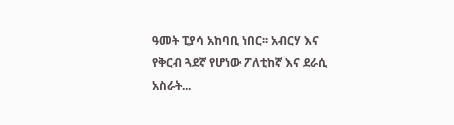ዓመት ፒያሳ አከባቢ ነበር፡፡ አብርሃ እና የቅርብ ጓደኛ የሆነው ፖለቲከኛ እና ደራሲ አስራት...